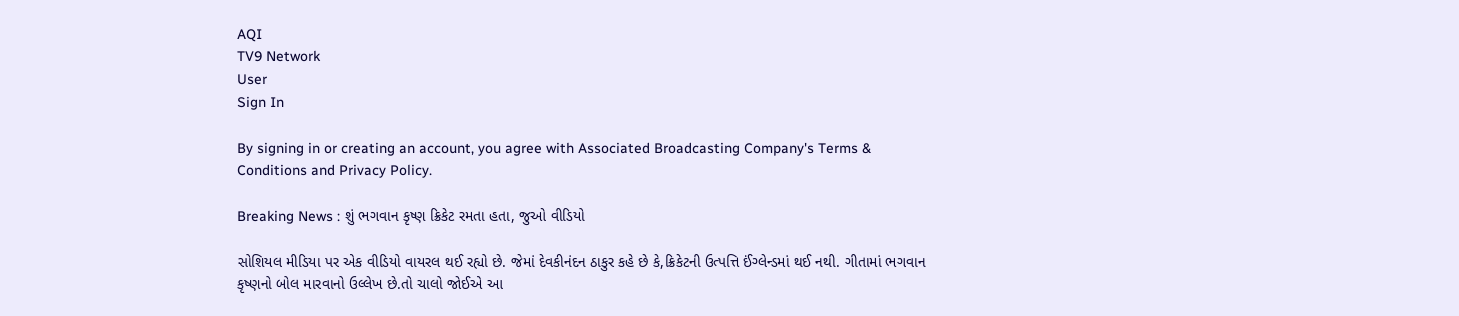AQI
TV9 Network
User
Sign In

By signing in or creating an account, you agree with Associated Broadcasting Company's Terms & Conditions and Privacy Policy.

Breaking News : શું ભગવાન કૃષ્ણ ક્રિકેટ રમતા હતા, જુઓ વીડિયો

સોશિયલ મીડિયા પર એક વીડિયો વાયરલ થઈ રહ્યો છે. જેમાં દેવકીનંદન ઠાકુર કહે છે કે,ક્રિકેટની ઉત્પત્તિ ઈંગ્લેન્ડમાં થઈ નથી. ગીતામાં ભગવાન કૃષ્ણનો બોલ મારવાનો ઉલ્લેખ છે.તો ચાલો જોઈએ આ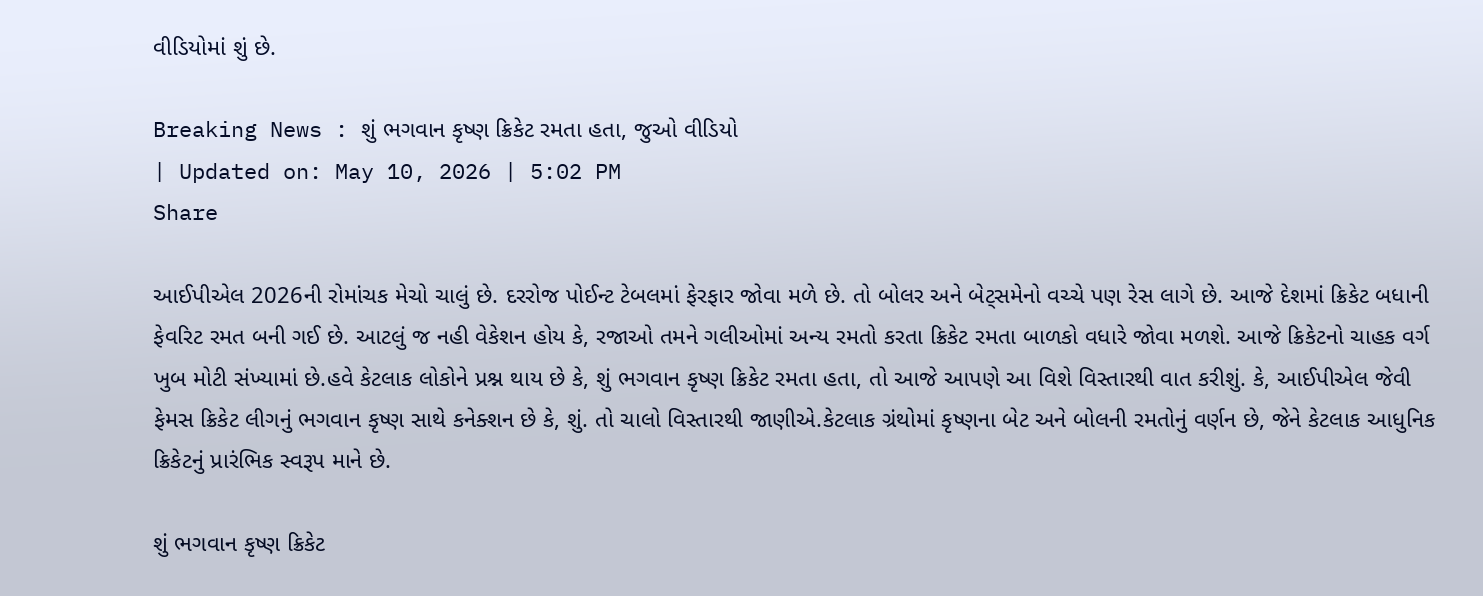વીડિયોમાં શું છે.

Breaking News : શું ભગવાન કૃષ્ણ ક્રિકેટ રમતા હતા, જુઓ વીડિયો
| Updated on: May 10, 2026 | 5:02 PM
Share

આઈપીએલ 2026ની રોમાંચક મેચો ચાલું છે. દરરોજ પોઈન્ટ ટેબલમાં ફેરફાર જોવા મળે છે. તો બોલર અને બેટ્સમેનો વચ્ચે પણ રેસ લાગે છે. આજે દેશમાં ક્રિકેટ બધાની ફેવરિટ રમત બની ગઈ છે. આટલું જ નહી વેકેશન હોય કે, રજાઓ તમને ગલીઓમાં અન્ય રમતો કરતા ક્રિકેટ રમતા બાળકો વધારે જોવા મળશે. આજે ક્રિકેટનો ચાહક વર્ગ ખુબ મોટી સંખ્યામાં છે.હવે કેટલાક લોકોને પ્રશ્ન થાય છે કે, શું ભગવાન કૃષ્ણ ક્રિકેટ રમતા હતા, તો આજે આપણે આ વિશે વિસ્તારથી વાત કરીશું. કે, આઈપીએલ જેવી ફેમસ ક્રિકેટ લીગનું ભગવાન કૃષ્ણ સાથે કનેક્શન છે કે, શું. તો ચાલો વિસ્તારથી જાણીએ.કેટલાક ગ્રંથોમાં કૃષ્ણના બેટ અને બોલની રમતોનું વર્ણન છે, જેને કેટલાક આધુનિક ક્રિકેટનું પ્રારંભિક સ્વરૂપ માને છે.

શું ભગવાન કૃષ્ણ ક્રિકેટ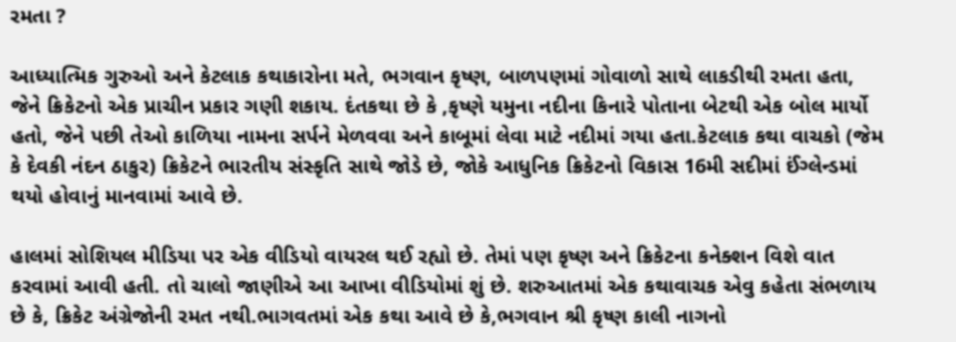રમતા ?

આધ્યાત્મિક ગુરુઓ અને કેટલાક કથાકારોના મતે, ભગવાન કૃષ્ણ, બાળપણમાં ગોવાળો સાથે લાકડીથી રમતા હતા, જેને ક્રિકેટનો એક પ્રાચીન પ્રકાર ગણી શકાય. દંતકથા છે કે ,કૃષ્ણે યમુના નદીના કિનારે પોતાના બેટથી એક બોલ માર્યો હતો, જેને પછી તેઓ કાળિયા નામના સર્પને મેળવવા અને કાબૂમાં લેવા માટે નદીમાં ગયા હતા.કેટલાક કથા વાચકો (જેમ કે દેવકી નંદન ઠાકુર) ક્રિકેટને ભારતીય સંસ્કૃતિ સાથે જોડે છે, જોકે આધુનિક ક્રિકેટનો વિકાસ 16મી સદીમાં ઈંગ્લેન્ડમાં થયો હોવાનું માનવામાં આવે છે.

હાલમાં સોશિયલ મીડિયા પર એક વીડિયો વાયરલ થઈ રહ્યો છે. તેમાં પણ કૃષ્ણ અને ક્રિકેટના કનેક્શન વિશે વાત કરવામાં આવી હતી. તો ચાલો જાણીએ આ આખા વીડિયોમાં શું છે. શરુઆતમાં એક કથાવાચક એવુ કહેતા સંભળાય છે કે, ક્રિકેટ અંગ્રેજોની રમત નથી.ભાગવતમાં એક કથા આવે છે કે,ભગવાન શ્રી કૃષ્ણ કાલી નાગનો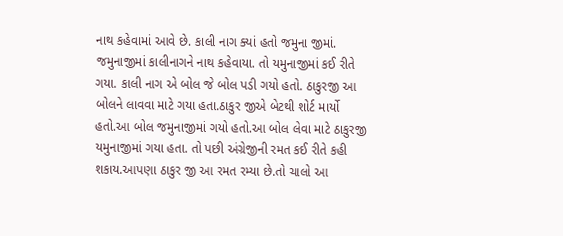નાથ કહેવામાં આવે છે. કાલી નાગ ક્યાં હતો જમુના જીમાં. જમુનાજીમાં કાલીનાગને નાથ કહેવાયા. તો યમુનાજીમાં કઈ રીતે ગયા. કાલી નાગ એ બોલ જે બોલ પડી ગયો હતો. ઠાકુરજી આ બોલને લાવવા માટે ગયા હતા.ઠાકુર જીએ બેટથી શોર્ટ માર્યો હતો.આ બોલ જમુનાજીમાં ગયો હતો.આ બોલ લેવા માટે ઠાકુરજી યમુનાજીમાં ગયા હતા. તો પછી અંગ્રેજીની રમત કઈ રીતે કહી શકાય.આપણા ઠાકુર જી આ રમત રમ્યા છે.તો ચાલો આ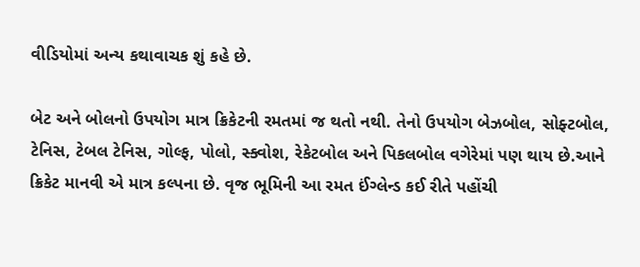વીડિયોમાં અન્ય કથાવાચક શું કહે છે.

બેટ અને બોલનો ઉપયોગ માત્ર ક્રિકેટની રમતમાં જ થતો નથી. તેનો ઉપયોગ બેઝબોલ, સોફ્ટબોલ, ટેનિસ, ટેબલ ટેનિસ, ગોલ્ફ, પોલો, સ્ક્વોશ, રેકેટબોલ અને પિકલબોલ વગેરેમાં પણ થાય છે.આને ક્રિકેટ માનવી એ માત્ર કલ્પના છે. વૃજ ભૂમિની આ રમત ઈંગ્લેન્ડ કઈ રીતે પહોંચી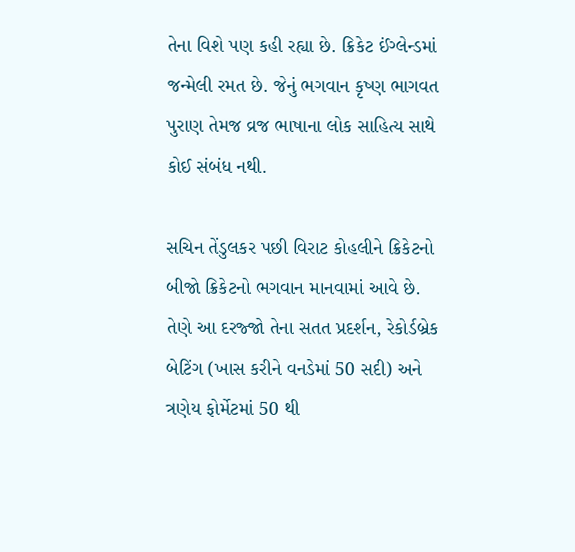તેના વિશે પણ કહી રહ્યા છે. ક્રિકેટ ઈંગ્લેન્ડમાં જન્મેલી રમત છે. જેનું ભગવાન કૃષ્ણ ભાગવત પુરાણ તેમજ વ્રજ ભાષાના લોક સાહિત્ય સાથે કોઈ સંબંધ નથી.

સચિન તેંડુલકર પછી વિરાટ કોહલીને ક્રિકેટનો બીજો ક્રિકેટનો ભગવાન માનવામાં આવે છે. તેણે આ દરજ્જો તેના સતત પ્રદર્શન, રેકોર્ડબ્રેક બેટિંગ (ખાસ કરીને વનડેમાં 50 સદી) અને ત્રણેય ફોર્મેટમાં 50 થી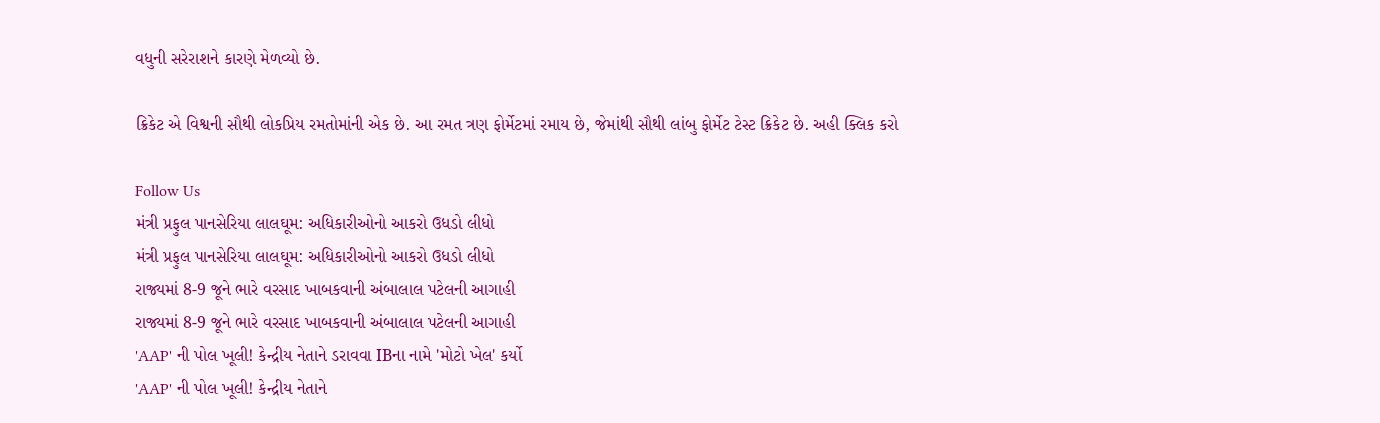વધુની સરેરાશને કારણે મેળવ્યો છે.

ક્રિકેટ એ વિશ્વની સૌથી લોકપ્રિય રમતોમાંની એક છે. આ રમત ત્રણ ફોર્મેટમાં રમાય છે, જેમાંથી સૌથી લાંબુ ફોર્મેટ ટેસ્ટ ક્રિકેટ છે. અહી ક્લિક કરો

Follow Us
મંત્રી પ્રફુલ પાનસેરિયા લાલઘૂમ: અધિકારીઓનો આકરો ઉધડો લીધો
મંત્રી પ્રફુલ પાનસેરિયા લાલઘૂમ: અધિકારીઓનો આકરો ઉધડો લીધો
રાજ્યમાં 8-9 જૂને ભારે વરસાદ ખાબકવાની અંબાલાલ પટેલની આગાહી
રાજ્યમાં 8-9 જૂને ભારે વરસાદ ખાબકવાની અંબાલાલ પટેલની આગાહી
'AAP' ની પોલ ખૂલી! કેન્દ્રીય નેતાને ડરાવવા IBના નામે 'મોટો ખેલ' કર્યો
'AAP' ની પોલ ખૂલી! કેન્દ્રીય નેતાને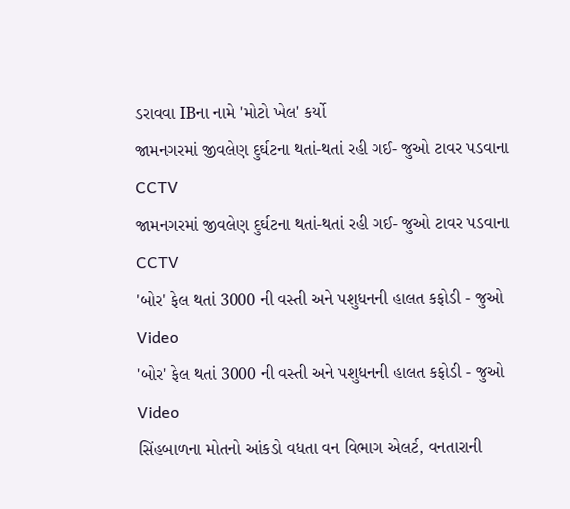ડરાવવા IBના નામે 'મોટો ખેલ' કર્યો
જામનગરમાં જીવલેણ દુર્ઘટના થતાં-થતાં રહી ગઈ- જુઓ ટાવર પડવાના CCTV
જામનગરમાં જીવલેણ દુર્ઘટના થતાં-થતાં રહી ગઈ- જુઓ ટાવર પડવાના CCTV
'બોર' ફેલ થતાં 3000 ની વસ્તી અને પશુધનની હાલત કફોડી - જુઓ Video
'બોર' ફેલ થતાં 3000 ની વસ્તી અને પશુધનની હાલત કફોડી - જુઓ Video
સિંહબાળના મોતનો આંકડો વધતા વન વિભાગ એલર્ટ, વનતારાની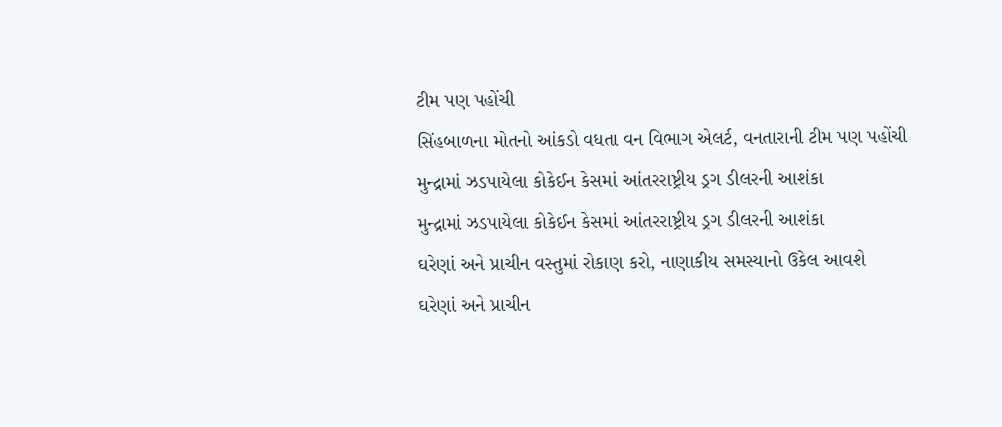ટીમ પણ પહોંચી
સિંહબાળના મોતનો આંકડો વધતા વન વિભાગ એલર્ટ, વનતારાની ટીમ પણ પહોંચી
મુન્દ્રામાં ઝડપાયેલા કોકેઈન કેસમાં આંતરરાષ્ટ્રીય ડ્રગ ડીલરની આશંકા
મુન્દ્રામાં ઝડપાયેલા કોકેઈન કેસમાં આંતરરાષ્ટ્રીય ડ્રગ ડીલરની આશંકા
ઘરેણાં અને પ્રાચીન વસ્તુમાં રોકાણ કરો, નાણાકીય સમસ્યાનો ઉકેલ આવશે
ઘરેણાં અને પ્રાચીન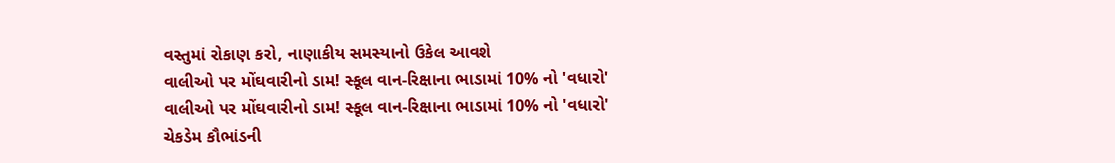વસ્તુમાં રોકાણ કરો, નાણાકીય સમસ્યાનો ઉકેલ આવશે
વાલીઓ પર મોંઘવારીનો ડામ! સ્કૂલ વાન-રિક્ષાના ભાડામાં 10% નો 'વધારો'
વાલીઓ પર મોંઘવારીનો ડામ! સ્કૂલ વાન-રિક્ષાના ભાડામાં 10% નો 'વધારો'
ચેકડેમ કૌભાંડની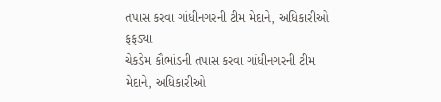તપાસ કરવા ગાંધીનગરની ટીમ મેદાને, અધિકારીઓ ફફડ્યા
ચેકડેમ કૌભાંડની તપાસ કરવા ગાંધીનગરની ટીમ મેદાને, અધિકારીઓ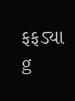ફફડ્યા
g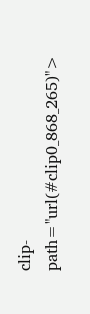clip-path="url(#clip0_868_265)">